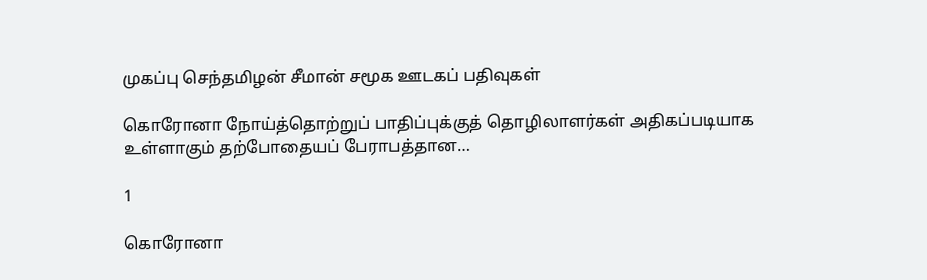முகப்பு செந்தமிழன் சீமான் சமூக ஊடகப் பதிவுகள்

கொரோனா நோய்த்தொற்றுப் பாதிப்புக்குத் தொழிலாளர்கள் அதிகப்படியாக உள்ளாகும் தற்போதையப் பேராபத்தான…

1

கொரோனா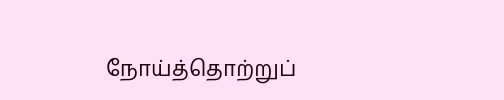நோய்த்தொற்றுப்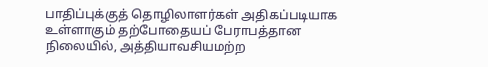பாதிப்புக்குத் தொழிலாளர்கள் அதிகப்படியாக உள்ளாகும் தற்போதையப் பேராபத்தான நிலையில், அத்தியாவசியமற்ற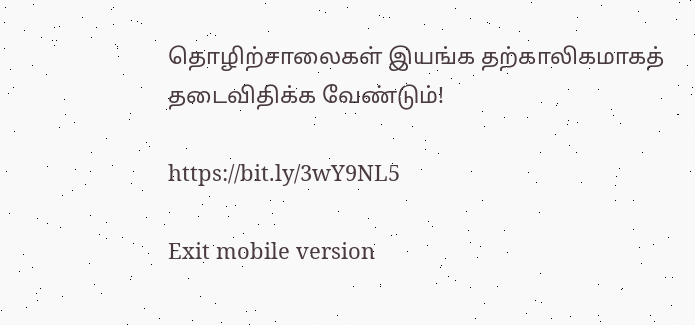தொழிற்சாலைகள் இயங்க தற்காலிகமாகத் தடைவிதிக்க வேண்டும்!

https://bit.ly/3wY9NL5

Exit mobile version